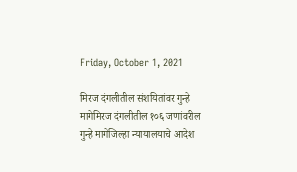Friday, October 1, 2021

मिरज दंगलीतील संशयितांवर गुन्हे मागेमिरज दंगलीतील १०६ जणांवरील गुन्हे मागेजिल्हा न्यायालयाचे आदेश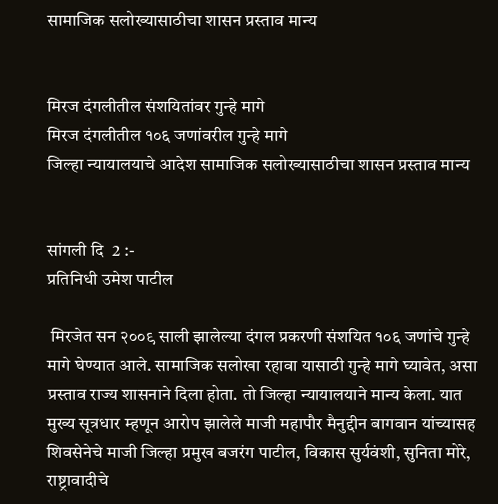सामाजिक सलोख्यासाठीचा शासन प्रस्ताव मान्य


मिरज दंगलीतील संशयितांवर गुन्हे मागे
मिरज दंगलीतील १०६ जणांवरील गुन्हे मागे
जिल्हा न्यायालयाचे आदेश सामाजिक सलोख्यासाठीचा शासन प्रस्ताव मान्य


सांगली दि  2 :-
प्रतिनिधी उमेश पाटील

 मिरजेत सन २००९ साली झालेल्या दंगल प्रकरणी संशयित १०६ जणांचे गुन्हे मागे घेण्यात आले. सामाजिक सलोखा रहावा यासाठी गुन्हे मागे घ्यावेत, असा प्रस्ताव राज्य शासनाने दिला होता. तो जिल्हा न्यायालयाने मान्य केला. यात मुख्य सूत्रधार म्हणून आरोप झालेले माजी महापौर मैनुद्दीन बागवान यांच्यासह शिवसेनेचे माजी जिल्हा प्रमुख बजरंग पाटील, विकास सुर्यवंशी, सुनिता मोरे, राष्ट्रावादीचे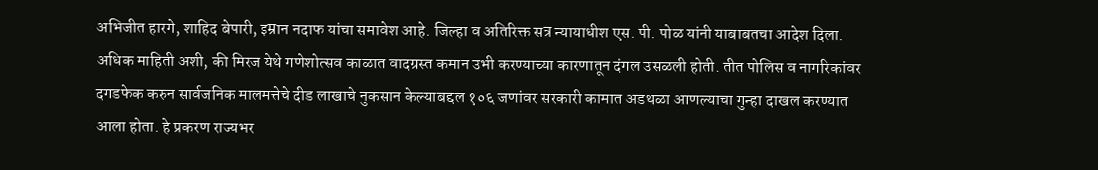अभिजीत हारगे, शाहिद बेपारी, इम्रान नदाफ यांचा समावेश आहे. जिल्हा व अतिरिक्त सत्र न्यायाधीश एस. पी. पोळ यांनी याबाबतचा आदेश दिला.
अधिक माहिती अशी, की मिरज येथे गणेशोत्सव काळात वादग्रस्त कमान उभी करण्याच्या कारणातून दंगल उसळली होती. तीत पोलिस व नागरिकांवर दगडफेक करुन सार्वजनिक मालमत्तेचे दीड लाखाचे नुकसान केल्याबद्दल १०६ जणांवर सरकारी कामात अडथळा आणल्याचा गुन्हा दाखल करण्यात आला होता. हे प्रकरण राज्यभर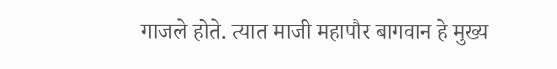गाजले होते. त्यात माजी महापौर बागवान हे मुख्य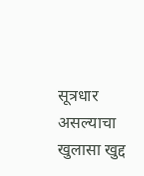सूत्रधार असल्याचा खुलासा खुद्द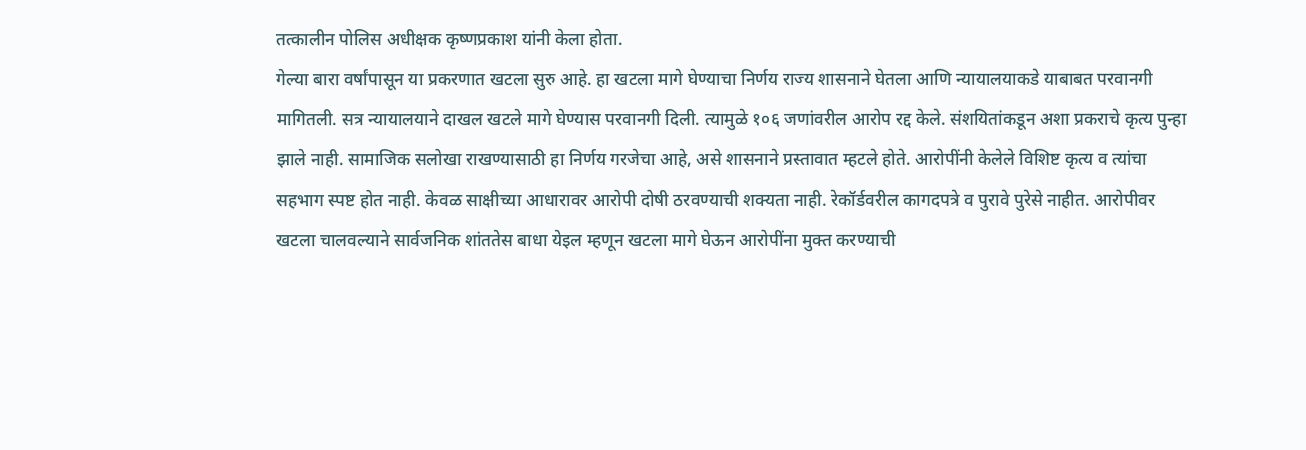तत्कालीन पोलिस अधीक्षक कृष्णप्रकाश यांनी केला होता.
गेल्या बारा वर्षांपासून या प्रकरणात खटला सुरु आहे. हा खटला मागे घेण्याचा निर्णय राज्य शासनाने घेतला आणि न्यायालयाकडे याबाबत परवानगी मागितली. सत्र न्यायालयाने दाखल खटले मागे घेण्यास परवानगी दिली. त्यामुळे १०६ जणांवरील आरोप रद्द केले. संशयितांकडून अशा प्रकराचे कृत्य पुन्हा झाले नाही. सामाजिक सलोखा राखण्यासाठी हा निर्णय गरजेचा आहे, असे शासनाने प्रस्तावात म्हटले होते. आरोपींनी केलेले विशिष्ट कृत्य व त्यांचा सहभाग स्पष्ट होत नाही. केवळ साक्षीच्या आधारावर आरोपी दोषी ठरवण्याची शक्यता नाही. रेकॉर्डवरील कागदपत्रे व पुरावे पुरेसे नाहीत. आरोपीवर खटला चालवल्याने सार्वजनिक शांततेस बाधा येइल म्हणून खटला मागे घेऊन आरोपींना मुक्त करण्याची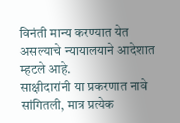विनंती मान्य करण्यात येत असल्याचे न्यायालयाने आदेशात म्हटले आहे.
साक्षीदारांनी या प्रकरणात नावे सांगितली, मात्र प्रत्येक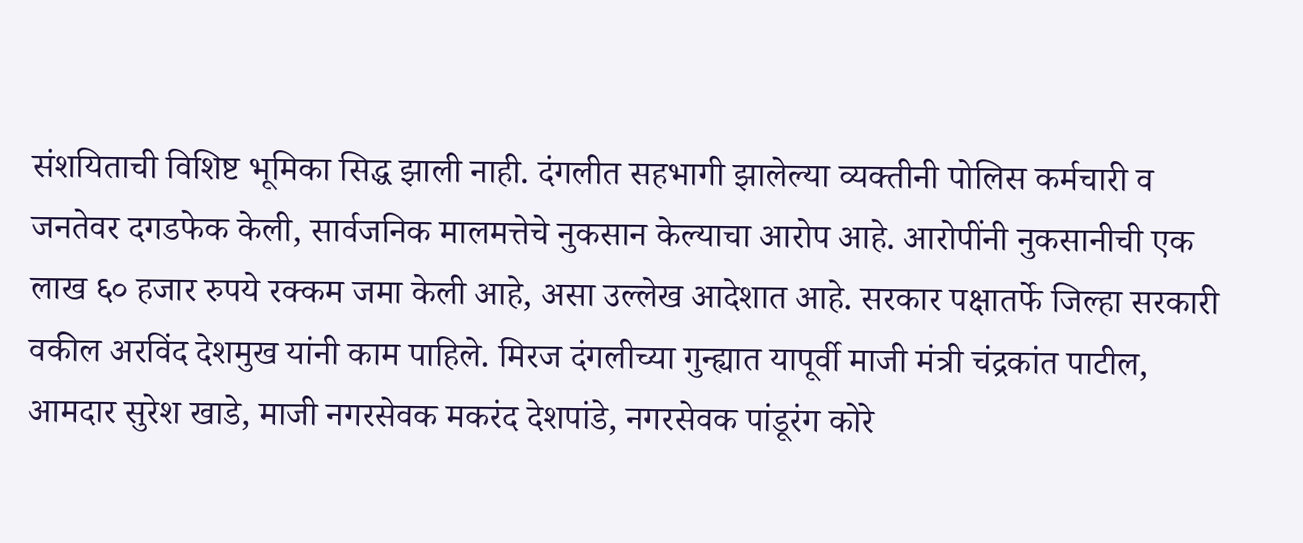संशयिताची विशिष्ट भूमिका सिद्ध झाली नाही. दंगलीत सहभागी झालेल्या व्यक्तीनी पोलिस कर्मचारी व जनतेवर दगडफेक केली, सार्वजनिक मालमत्तेचे नुकसान केल्याचा आरोप आहे. आरोपींनी नुकसानीची एक लाख ६० हजार रुपये रक्कम जमा केली आहे, असा उल्लेख आदेशात आहे. सरकार पक्षातर्फे जिल्हा सरकारी वकील अरविंद देशमुख यांनी काम पाहिले. मिरज दंगलीच्या गुन्ह्यात यापूर्वी माजी मंत्री चंद्रकांत पाटील, आमदार सुरेश खाडे, माजी नगरसेवक मकरंद देशपांडे, नगरसेवक पांडूरंग कोरे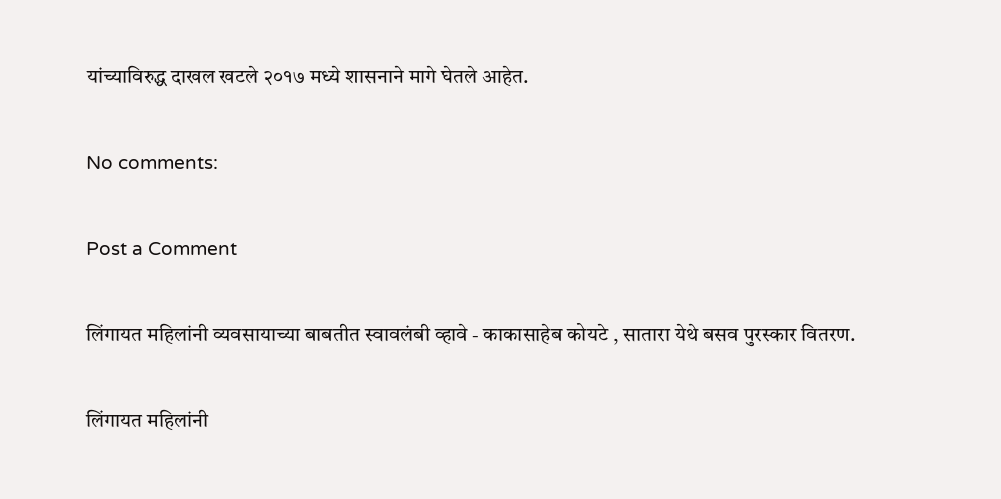यांच्याविरुद्ध दाखल खटले २०१७ मध्ये शासनाने मागे घेतले आहेत.

No comments:

Post a Comment

लिंगायत महिलांनी व्यवसायाच्या बाबतीत स्वावलंबी व्हावे - काकासाहेब कोयटे , सातारा येथे बसव पुरस्कार वितरण.

लिंगायत महिलांनी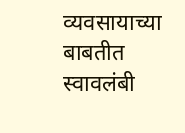व्यवसायाच्या बाबतीत स्वावलंबी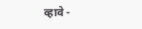व्हावे -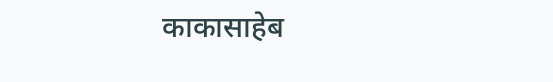काकासाहेब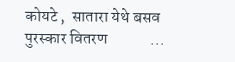कोयटे ,  सातारा येथे बसव पुरस्कार वितरण             ...